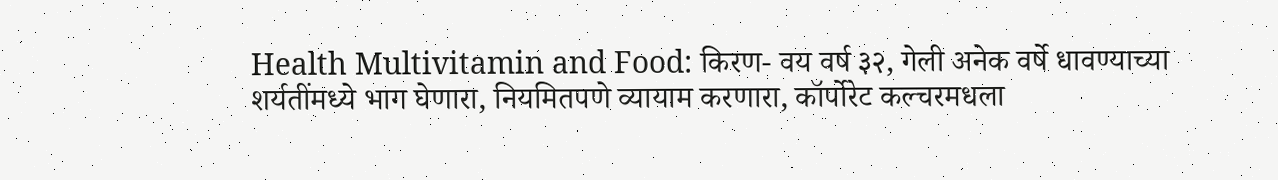Health Multivitamin and Food: किरण- वय वर्ष ३२, गेली अनेक वर्षे धावण्याच्या शर्यतींमध्ये भाग घेणारा, नियमितपणे व्यायाम करणारा, कॉर्पोरेट कल्चरमधला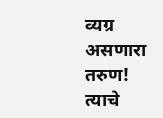व्यग्र असणारा तरुण! त्याचे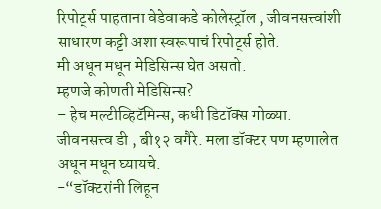रिपोर्ट्स पाहताना वेडेवाकडे कोलेस्ट्रॉल , जीवनसत्त्वांशी साधारण कट्टी अशा स्वरूपाचं रिपोर्ट्स होते.
मी अधून मधून मेडिसिन्स घेत असतो.
म्हणजे कोणती मेडिसिन्स?
– हेच मल्टीव्हिटॅमिन्स, कधी डिटॉक्स गोळ्या. जीवनसत्त्व डी , बी१२ वगैरे. मला डॉक्टर पण म्हणालेत अधून मधून घ्यायचे.
-“डॉक्टरांनी लिहून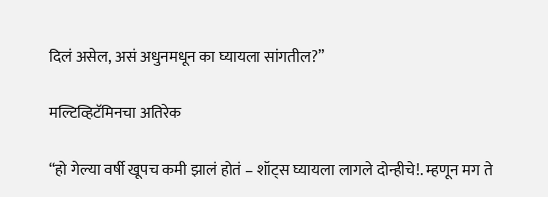दिलं असेल, असं अधुनमधून का घ्यायला सांगतील?”

मल्टिव्हिटॅमिनचा अतिरेक

“हो गेल्या वर्षी खूपच कमी झालं होतं – शॉट्स घ्यायला लागले दोन्हीचे!. म्हणून मग ते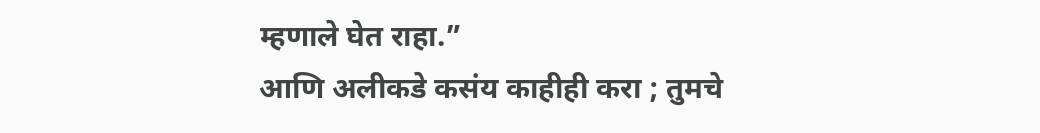म्हणाले घेत राहा.”
आणि अलीकडे कसंय काहीही करा ; तुमचे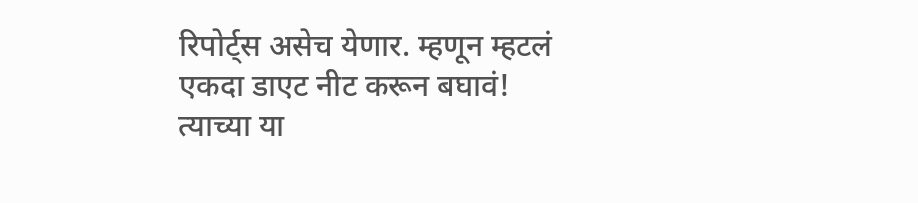रिपोर्ट्स असेच येणार. म्हणून म्हटलं एकदा डाएट नीट करून बघावं!
त्याच्या या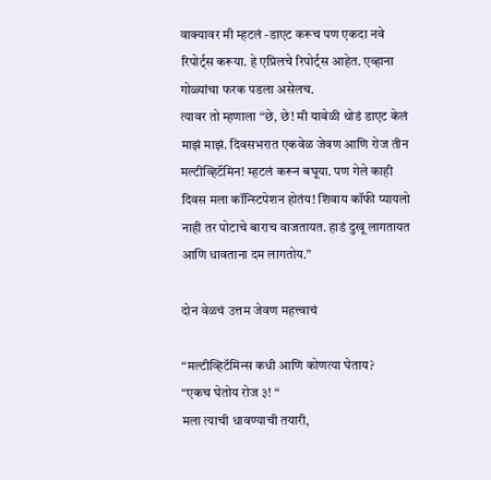वाक्यावर मी म्हटलं -डाएट करूच पण एकदा नवे रिपोर्ट्स करूया. हे एप्रिलचे रिपोर्ट्स आहेत. एव्हाना गोळ्यांचा फरक पडला असेलच.
त्यावर तो म्हणाला “छे, छे! मी यावेळी थोडं डाएट केलं माझं माझं. दिवसभरात एकवेळ जेवण आणि रोज तीन मल्टीव्हिटॅमिन! म्हटलं करून बघूया. पण गेले काही दिवस मला कॉन्स्टिपेशन होतंय! शिवाय कॉफी प्यायलो नाही तर पोटाचे बाराच वाजतायत. हाडं दुखू लागतायत आणि धावताना दम लागतोय.”

दोन वेळचं उत्तम जेवण महत्त्वाचं

“मल्टीव्हिटॅमिन्स कधी आणि कोणत्या घेताय?
“एकच घेतोय रोज ३! “
मला त्याची धावण्याची तयारी,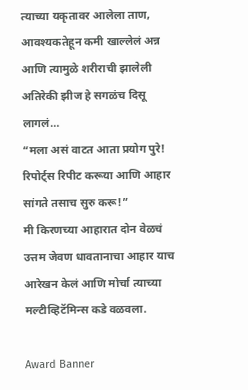त्याच्या यकृतावर आलेला ताण, आवश्यकतेहून कमी खाल्लेलं अन्न आणि त्यामुळे शरीराची झालेली अतिरेकी झीज हे सगळंच दिसू लागलं…
“मला असं वाटत आता प्रयोग पुरे! रिपोर्ट्स रिपीट करूया आणि आहार सांगते तसाच सुरु करू!”
मी किरणच्या आहारात दोन वेळचं उत्तम जेवण धावतानाचा आहार याच आरेखन केलं आणि मोर्चा त्याच्या मल्टीव्हिटॅमिन्स कडे वळवला.

Award Banner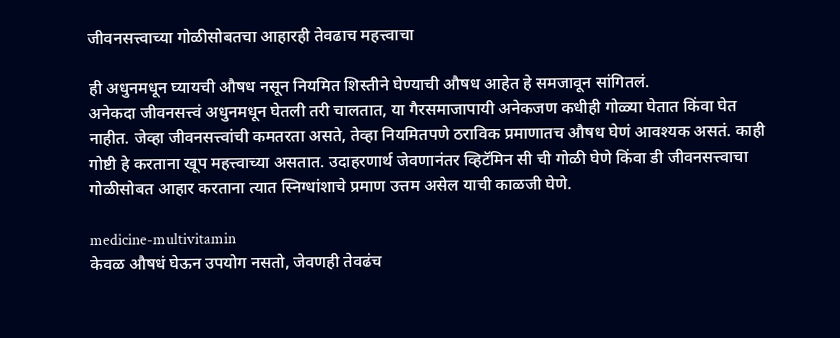जीवनसत्त्वाच्या गोळीसोबतचा आहारही तेवढाच महत्त्वाचा

ही अधुनमधून घ्यायची औषध नसून नियमित शिस्तीने घेण्याची औषध आहेत हे समजावून सांगितलं.
अनेकदा जीवनसत्त्वं अधुनमधून घेतली तरी चालतात, या गैरसमाजापायी अनेकजण कधीही गोळ्या घेतात किंवा घेत नाहीत. जेव्हा जीवनसत्त्वांची कमतरता असते, तेव्हा नियमितपणे ठराविक प्रमाणातच औषध घेणं आवश्यक असतं. काही गोष्टी हे करताना खूप महत्त्वाच्या असतात. उदाहरणार्थ जेवणानंतर व्हिटॅमिन सी ची गोळी घेणे किंवा डी जीवनसत्त्वाचा गोळीसोबत आहार करताना त्यात स्निग्धांशाचे प्रमाण उत्तम असेल याची काळजी घेणे.

medicine-multivitamin
केवळ औषधं घेऊन उपयोग नसतो, जेवणही तेवढंच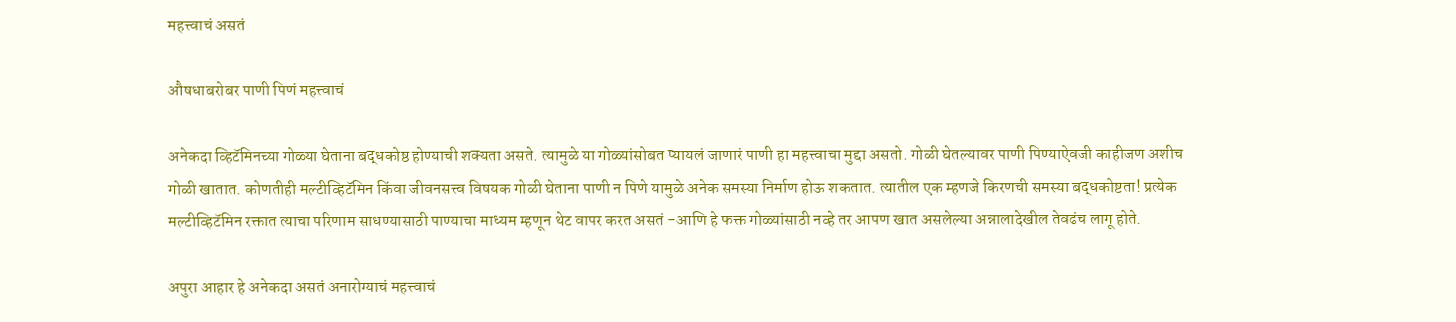महत्त्वाचं असतं

औषधाबरोबर पाणी पिणं महत्त्वाचं

अनेकदा व्हिटॅमिनच्या गोळ्या घेताना बद्धकोष्ठ होण्याची शक्यता असते. त्यामुळे या गोळ्यांसोबत प्यायलं जाणारं पाणी हा महत्त्वाचा मुद्दा असतो. गोळी घेतल्यावर पाणी पिण्याऐवजी काहीजण अशीच गोळी खातात. कोणतीही मल्टीव्हिटॅमिन किंवा जीवनसत्त्व विषयक गोळी घेताना पाणी न पिणे यामुळे अनेक समस्या निर्माण होऊ शकतात. त्यातील एक म्हणजे किरणची समस्या बद्धकोष्टता! प्रत्येक मल्टीव्हिटॅमिन रक्तात त्याचा परिणाम साधण्यासाठी पाण्याचा माध्यम म्हणून थेट वापर करत असतं -आणि हे फक्त गोळ्यांसाठी नव्हे तर आपण खात असलेल्या अन्नालादेखील तेवढंच लागू होते.

अपुरा आहार हे अनेकदा असतं अनारोग्याचं महत्त्वाचं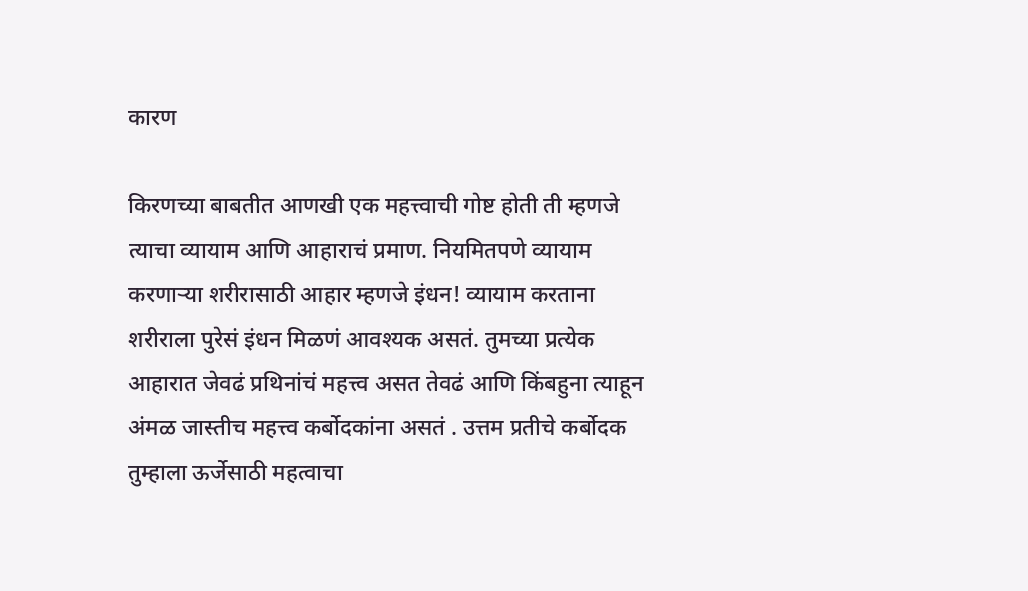कारण

किरणच्या बाबतीत आणखी एक महत्त्वाची गोष्ट होती ती म्हणजे त्याचा व्यायाम आणि आहाराचं प्रमाण. नियमितपणे व्यायाम करणाऱ्या शरीरासाठी आहार म्हणजे इंधन! व्यायाम करताना शरीराला पुरेसं इंधन मिळणं आवश्यक असतं. तुमच्या प्रत्येक आहारात जेवढं प्रथिनांचं महत्त्व असत तेवढं आणि किंबहुना त्याहून अंमळ जास्तीच महत्त्व कर्बोदकांना असतं . उत्तम प्रतीचे कर्बोदक तुम्हाला ऊर्जेसाठी महत्वाचा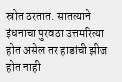स्रोत ठरतात. सातत्याने इंधनाचा पुरवठा उत्तमरित्या होत असेल तर हाडांची झीज होत नाही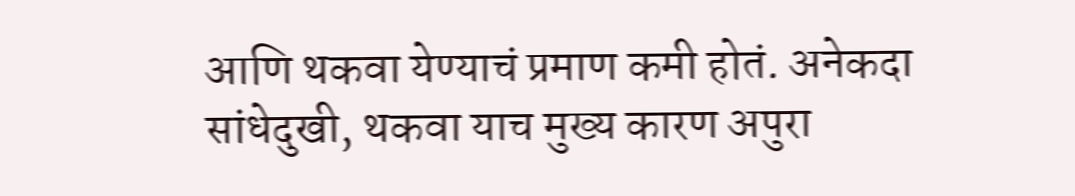आणि थकवा येण्याचं प्रमाण कमी होतं. अनेकदा सांधेदुखी, थकवा याच मुख्य कारण अपुरा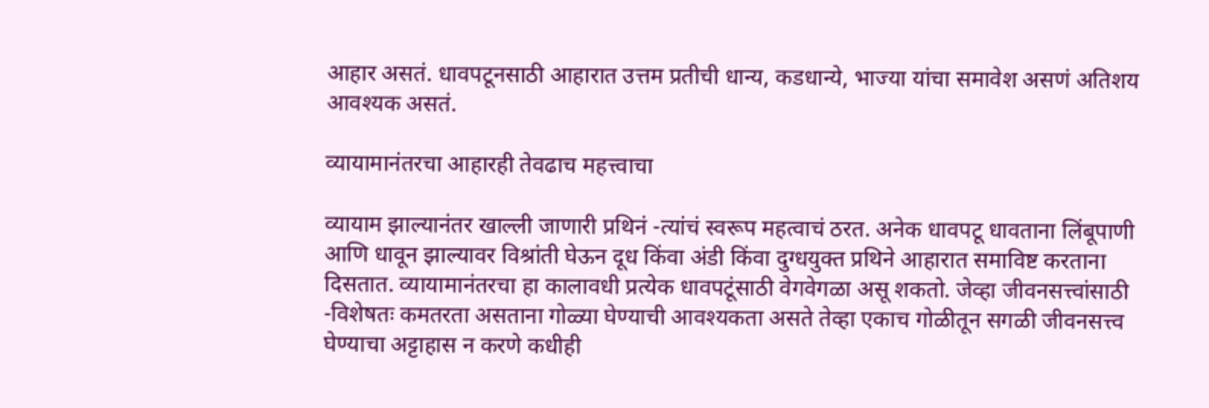आहार असतं. धावपटूनसाठी आहारात उत्तम प्रतीची धान्य, कडधान्ये, भाज्या यांचा समावेश असणं अतिशय आवश्यक असतं.

व्यायामानंतरचा आहारही तेवढाच महत्त्वाचा

व्यायाम झाल्यानंतर खाल्ली जाणारी प्रथिनं -त्यांचं स्वरूप महत्वाचं ठरत. अनेक धावपटू धावताना लिंबूपाणी आणि धावून झाल्यावर विश्रांती घेऊन दूध किंवा अंडी किंवा दुग्धयुक्त प्रथिने आहारात समाविष्ट करताना दिसतात. व्यायामानंतरचा हा कालावधी प्रत्येक धावपटूंसाठी वेगवेगळा असू शकतो. जेव्हा जीवनसत्त्वांसाठी -विशेषतः कमतरता असताना गोळ्या घेण्याची आवश्यकता असते तेव्हा एकाच गोळीतून सगळी जीवनसत्त्व घेण्याचा अट्टाहास न करणे कधीही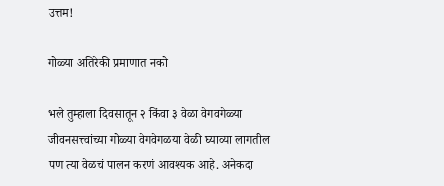उत्तम!

गोळ्या अतिरेकी प्रमाणात नको

भले तुम्हाला दिवसातून २ किंवा ३ वेळा वेगवगेळ्या जीवनसत्त्वांच्या गोळ्या वेगवेगळया वेळी घ्याव्या लागतील पण त्या वेळचं पालन करणं आवश्यक आहे. अनेकदा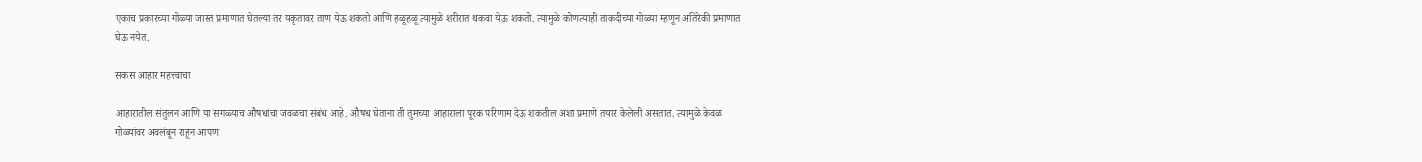एकाच प्रकारच्या गोळ्या जास्त प्रमाणात घेतल्या तर यकृतावर ताण येऊ शकतो आणि हळूहळू त्यामुळे शरीरात थकवा येऊ शकतो. त्यामुळे कोणत्याही ताकदीच्या गोळ्या म्हणून अतिरेकी प्रमाणात घेऊ नयेत.

सकस आहार महत्त्वाचा

आहारातील संतुलन आणि या सगळ्याच औषधांचा जवळचा संबंध आहे. औषध घेताना ती तुमच्या आहाराला पूरक परिणाम देऊ शकतील अशा प्रमाणे तयार केलेली असतात. त्यामुळे केवळ गोळ्यांवर अवलंबून राहून आपण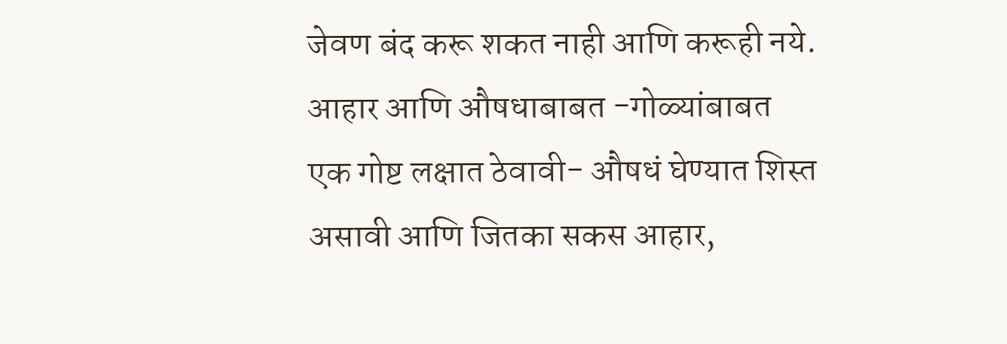जेवण बंद करू शकत नाही आणि करूही नये. आहार आणि औषधाबाबत -गोळ्यांबाबत एक गोष्ट लक्षात ठेवावी- औषधं घेण्यात शिस्त असावी आणि जितका सकस आहार,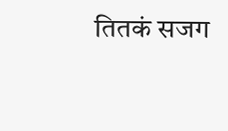तितकं सजग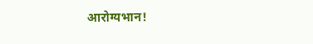आरोग्यभान!